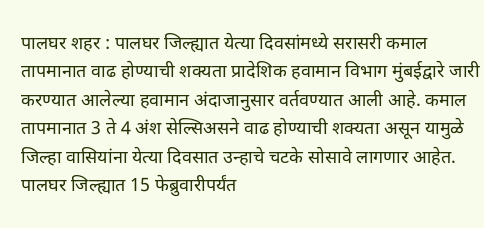पालघर शहर : पालघर जिल्ह्यात येत्या दिवसांमध्ये सरासरी कमाल तापमानात वाढ होण्याची शक्यता प्रादेशिक हवामान विभाग मुंबईद्वारे जारी करण्यात आलेल्या हवामान अंदाजानुसार वर्तवण्यात आली आहे. कमाल तापमानात 3 ते 4 अंश सेल्सिअसने वाढ होण्याची शक्यता असून यामुळे जिल्हा वासियांना येत्या दिवसात उन्हाचे चटके सोसावे लागणार आहेत.
पालघर जिल्ह्यात 15 फेब्रुवारीपर्यंत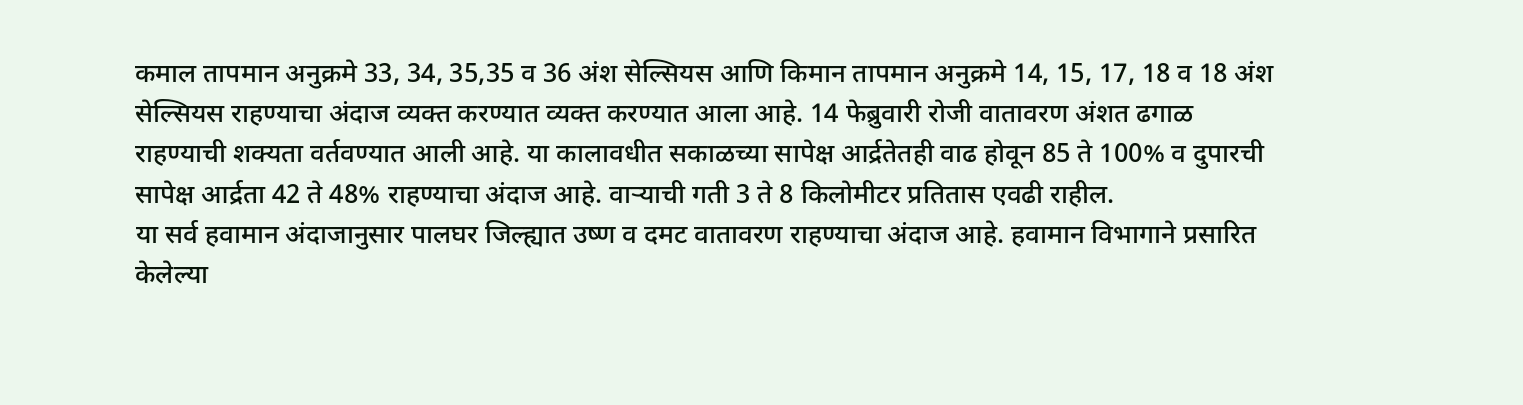कमाल तापमान अनुक्रमे 33, 34, 35,35 व 36 अंश सेल्सियस आणि किमान तापमान अनुक्रमे 14, 15, 17, 18 व 18 अंश सेल्सियस राहण्याचा अंदाज व्यक्त करण्यात व्यक्त करण्यात आला आहे. 14 फेब्रुवारी रोजी वातावरण अंशत ढगाळ राहण्याची शक्यता वर्तवण्यात आली आहे. या कालावधीत सकाळच्या सापेक्ष आर्द्रतेतही वाढ होवून 85 ते 100% व दुपारची सापेक्ष आर्द्रता 42 ते 48% राहण्याचा अंदाज आहे. वाऱ्याची गती 3 ते 8 किलोमीटर प्रतितास एवढी राहील.
या सर्व हवामान अंदाजानुसार पालघर जिल्ह्यात उष्ण व दमट वातावरण राहण्याचा अंदाज आहे. हवामान विभागाने प्रसारित केलेल्या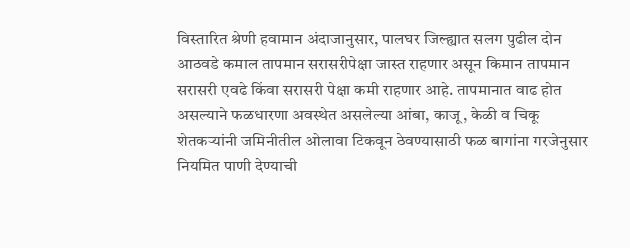विस्तारित श्रेणी हवामान अंदाजानुसार, पालघर जिल्ह्यात सलग पुढील दोन आठवडे कमाल तापमान सरासरीपेक्षा जास्त राहणार असून किमान तापमान सरासरी एवढे किंवा सरासरी पेक्षा कमी राहणार आहे. तापमानात वाढ होत असल्याने फळधारणा अवस्थेत असलेल्या आंबा, काजू, केळी व चिकू शेतकऱ्यांनी जमिनीतील ओलावा टिकवून ठेवण्यासाठी फळ बागांना गरजेनुसार नियमित पाणी देण्याची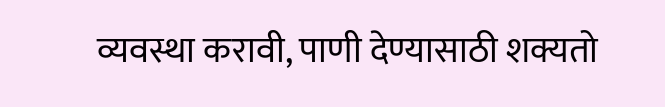व्यवस्था करावी, पाणी देण्यासाठी शक्यतो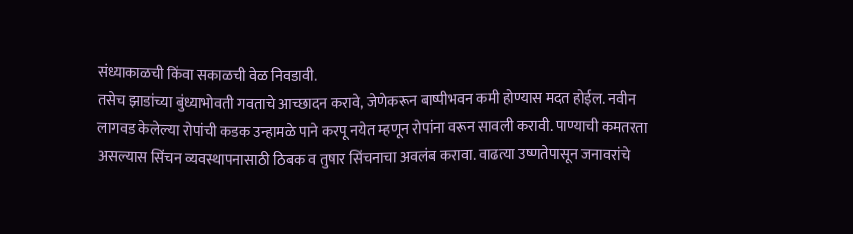संध्याकाळची किंवा सकाळची वेळ निवडावी.
तसेच झाडांच्या बुंध्याभोवती गवताचे आच्छादन करावे, जेणेकरून बाष्पीभवन कमी होण्यास मदत होईल. नवीन लागवड केलेल्या रोपांची कडक उन्हामळे पाने करपू नयेत म्हणून रोपांना वरून सावली करावी. पाण्याची कमतरता असल्यास सिंचन व्यवस्थापनासाठी ठिबक व तुषार सिंचनाचा अवलंब करावा. वाढत्या उष्णतेपासून जनावरांचे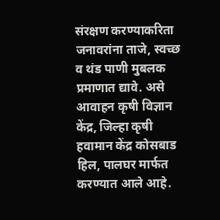संरक्षण करण्याकरिता जनावरांना ताजे, स्वच्छ व थंड पाणी मुबलक प्रमाणात द्यावे. असे आवाहन कृषी विज्ञान केंद्र, जिल्हा कृषी हवामान केंद्र कोसबाड हिल, पालघर मार्फत करण्यात आले आहे.